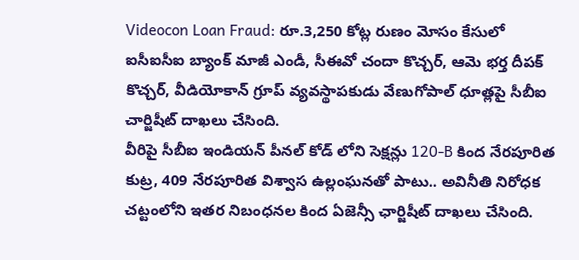Videocon Loan Fraud: రూ.3,250 కోట్ల రుణం మోసం కేసులో ఐసీఐసీఐ బ్యాంక్ మాజీ ఎండీ, సీఈవో చందా కొచ్చర్, ఆమె భర్త దీపక్ కొచ్చర్, వీడియోకాన్ గ్రూప్ వ్యవస్థాపకుడు వేణుగోపాల్ ధూత్లపై సీబీఐ చార్జిషీట్ దాఖలు చేసింది.
వీరిపై సీబీఐ ఇండియన్ పీనల్ కోడ్ లోని సెక్షన్లు 120-B కింద నేరపూరిత కుట్ర, 409 నేరపూరిత విశ్వాస ఉల్లంఘనతో పాటు.. అవినీతి నిరోధక చట్టంలోని ఇతర నిబంధనల కింద ఏజెన్సీ ఛార్జిషీట్ దాఖలు చేసింది.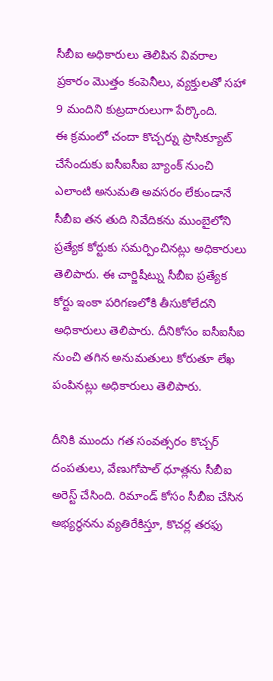సీబీఐ అధికారులు తెలిపిన వివరాల ప్రకారం మెుత్తం కంపెనీలు, వ్యక్తులతో సహా 9 మందిని కుట్రదారులుగా పేర్కొంది.
ఈ క్రమంలో చందా కొచ్చర్ను ప్రాసిక్యూట్ చేసేందుకు ఐసీఐసీఐ బ్యాంక్ నుంచి ఎలాంటి అనుమతి అవసరం లేకుండానే సీబీఐ తన తుది నివేదికను ముంబైలోని ప్రత్యేక కోర్టుకు సమర్పించినట్లు అధికారులు తెలిపారు. ఈ చార్జిషీట్ను సీబీఐ ప్రత్యేక కోర్టు ఇంకా పరిగణలోకి తీసుకోలేదని అధికారులు తెలిపారు. దీనికోసం ఐసీఐసీఐ నుంచి తగిన అనుమతులు కోరుతూ లేఖ పంపినట్లు అధికారులు తెలిపారు.

దీనికి ముందు గత సంవత్సరం కొచ్చర్ దంపతులు, వేణుగోపాల్ ధూత్లను సీబీఐ అరెస్ట్ చేసింది. రిమాండ్ కోసం సీబీఐ చేసిన అభ్యర్థనను వ్యతిరేకిస్తూ, కొచర్ల తరఫు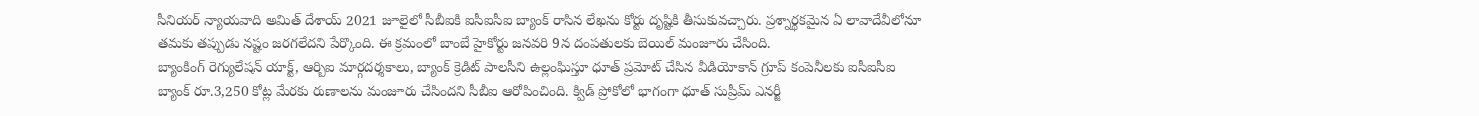సీనియర్ న్యాయవాది అమిత్ దేశాయ్ 2021 జూలైలో సీబీఐకి ఐసీఐసీఐ బ్యాంక్ రాసిన లేఖను కోర్టు దృష్టికి తీసుకువచ్చారు. ప్రశ్నార్థకమైన ఏ లావాదేవీలోనూ తమకు తప్పుడు నష్టం జరగలేదని పేర్కొంది. ఈ క్రమంలో బాంబే హైకోర్టు జనవరి 9న దంపతులకు బెయిల్ మంజూరు చేసింది.
బ్యాంకింగ్ రెగ్యులేషన్ యాక్ట్, ఆర్బిఐ మార్గదర్శకాలు, బ్యాంక్ క్రెడిట్ పాలసీని ఉల్లంఘిస్తూ ధూత్ ప్రమోట్ చేసిన వీడియోకాన్ గ్రూప్ కంపెనీలకు ఐసీఐసీఐ బ్యాంక్ రూ.3,250 కోట్ల మేరకు రుణాలను మంజూరు చేసిందని సీబీఐ ఆరోపించింది. క్విడ్ ప్రోకోలో భాగంగా ధూత్ సుప్రీమ్ ఎనర్జీ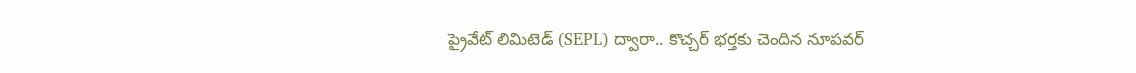ప్రైవేట్ లిమిటెడ్ (SEPL) ద్వారా.. కొచ్చర్ భర్తకు చెందిన నూపవర్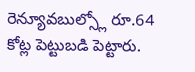రెన్యూవబుల్స్లో రూ.64 కోట్ల పెట్టుబడి పెట్టారు.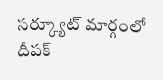సర్క్యూట్ మార్గంలో దీపక్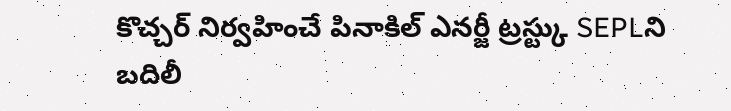కొచ్చర్ నిర్వహించే పినాకిల్ ఎనర్జీ ట్రస్ట్కు SEPLని బదిలీ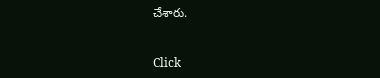చేశారు.


Click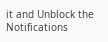it and Unblock the Notifications